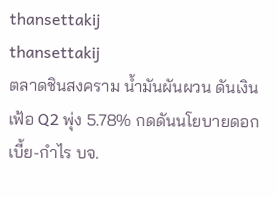thansettakij
thansettakij
ตลาดชินสงคราม น้ำมันผันผวน ดันเงินเฟ้อ Q2 พุ่ง 5.78% กดดันนโยบายดอกเบี้ย-กำไร บจ.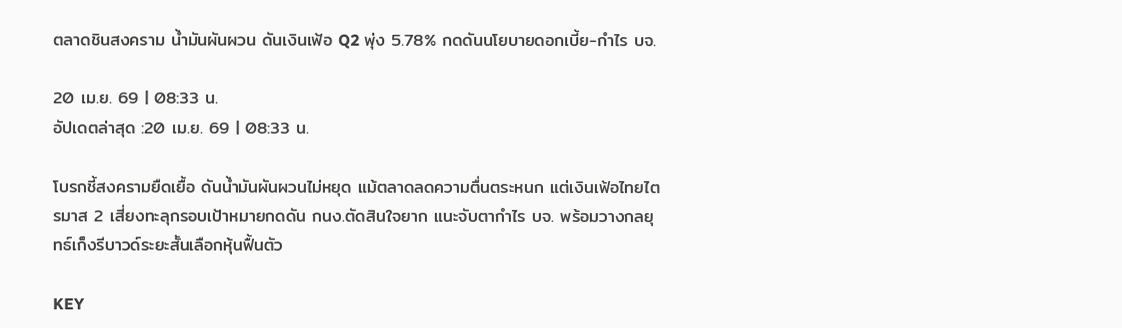ตลาดชินสงคราม น้ำมันผันผวน ดันเงินเฟ้อ Q2 พุ่ง 5.78% กดดันนโยบายดอกเบี้ย-กำไร บจ.

20 เม.ย. 69 | 08:33 น.
อัปเดตล่าสุด :20 เม.ย. 69 | 08:33 น.

โบรกชี้สงครามยืดเยื้อ ดันน้ำมันผันผวนไม่หยุด แม้ตลาดลดความตื่นตระหนก แต่เงินเฟ้อไทยไตรมาส 2 เสี่ยงทะลุกรอบเป้าหมายกดดัน กนง.ตัดสินใจยาก แนะจับตากำไร บจ. พร้อมวางกลยุทธ์เก็งรีบาวด์ระยะสั้นเลือกหุ้นฟื้นตัว

KEY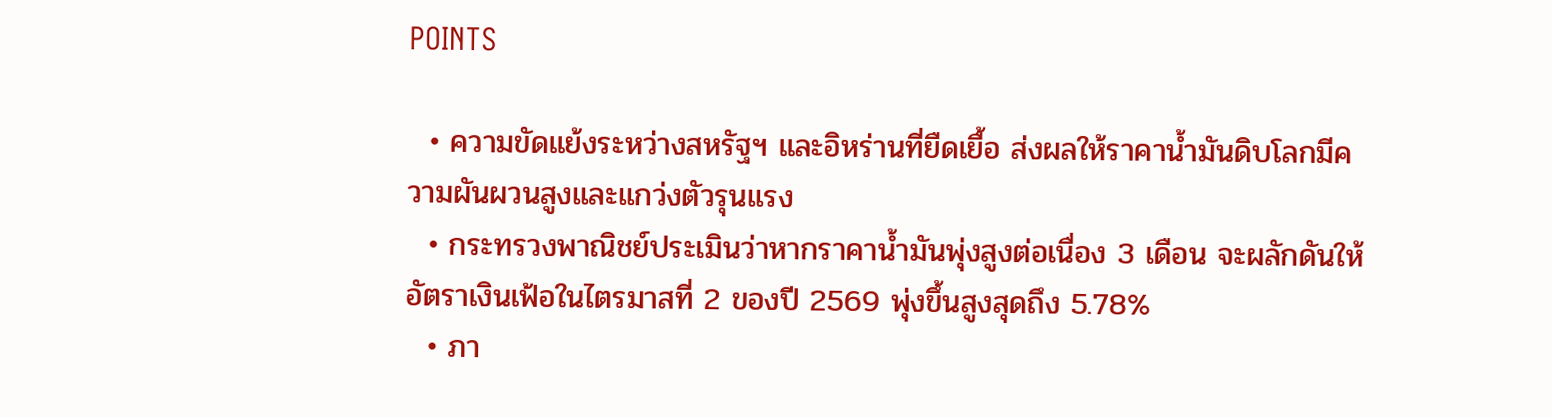POINTS

  • ความขัดแย้งระหว่างสหรัฐฯ และอิหร่านที่ยืดเยื้อ ส่งผลให้ราคาน้ำมันดิบโลกมีความผันผวนสูงและแกว่งตัวรุนแรง
  • กระทรวงพาณิชย์ประเมินว่าหากราคาน้ำมันพุ่งสูงต่อเนื่อง 3 เดือน จะผลักดันให้อัตราเงินเฟ้อในไตรมาสที่ 2 ของปี 2569 พุ่งขึ้นสูงสุดถึง 5.78%
  • ภา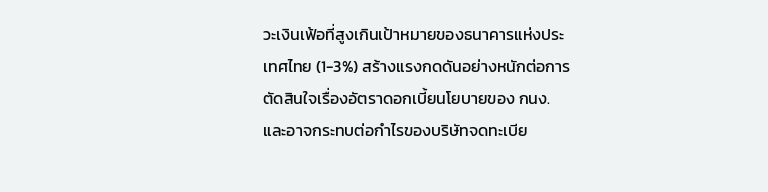วะเงินเฟ้อที่สูงเกินเป้าหมายของธนาคารแห่งประเทศไทย (1-3%) สร้างแรงกดดันอย่างหนักต่อการตัดสินใจเรื่องอัตราดอกเบี้ยนโยบายของ กนง. และอาจกระทบต่อกำไรของบริษัทจดทะเบีย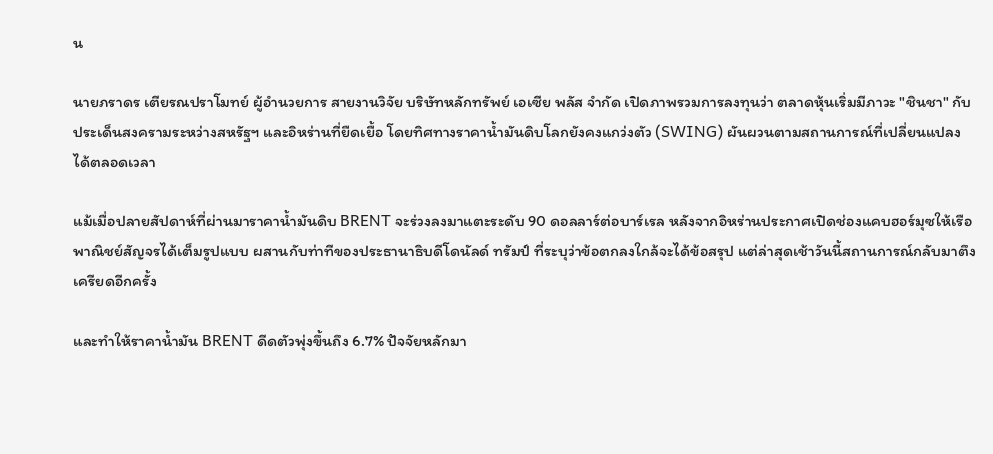น

นายภราดร เตียรณปราโมทย์ ผู้อำนวยการ สายงานวิจัย บริษัทหลักทรัพย์ เอเซีย พลัส จำกัด เปิดภาพรวมการลงทุนว่า ตลาดหุ้นเริ่มมีภาวะ "ชินชา" กับประเด็นสงครามระหว่างสหรัฐฯ และอิหร่านที่ยืดเยื้อ โดยทิศทางราคาน้ำมันดิบโลกยังคงแกว่งตัว (SWING) ผันผวนตามสถานการณ์ที่เปลี่ยนแปลงได้ตลอดเวลา

แม้เมื่อปลายสัปดาห์ที่ผ่านมาราคาน้ำมันดิบ BRENT จะร่วงลงมาแตะระดับ 90 ดอลลาร์ต่อบาร์เรล หลังจากอิหร่านประกาศเปิดช่องแคบฮอร์มุซให้เรือพาณิชย์สัญจรได้เต็มรูปแบบ ผสานกับท่าทีของประธานาธิบดีโดนัลด์ ทรัมป์ ที่ระบุว่าข้อตกลงใกล้จะได้ข้อสรุป แต่ล่าสุดเช้าวันนี้สถานการณ์กลับมาตึงเครียดอีกครั้ง

และทำให้ราคาน้ำมัน BRENT ดีดตัวพุ่งขึ้นถึง 6.7% ปัจจัยหลักมา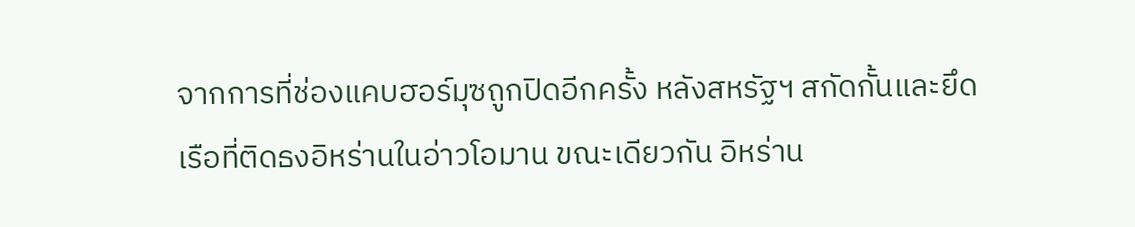จากการที่ช่องแคบฮอร์มุซถูกปิดอีกครั้ง หลังสหรัฐฯ สกัดกั้นและยึดเรือที่ติดธงอิหร่านในอ่าวโอมาน ขณะเดียวกัน อิหร่าน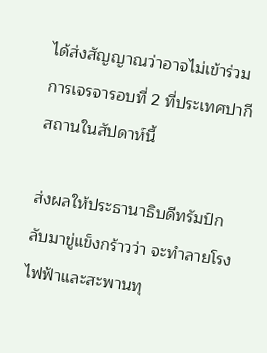ได้ส่งสัญญาณว่าอาจไม่เข้าร่วมการเจรจารอบที่ 2 ที่ประเทศปากีสถานในสัปดาห์นี้

ส่งผลให้ประธานาธิบดีทรัมป์กลับมาขู่แข็งกร้าวว่า จะทำลายโรงไฟฟ้าและสะพานทุ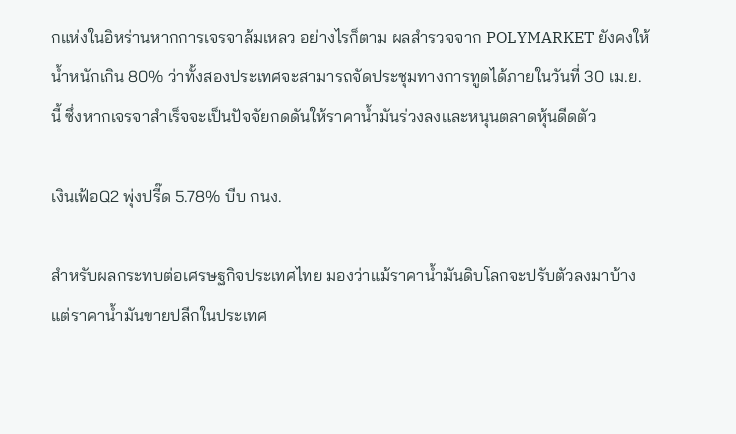กแห่งในอิหร่านหากการเจรจาล้มเหลว อย่างไรก็ตาม ผลสำรวจจาก POLYMARKET ยังคงให้น้ำหนักเกิน 80% ว่าทั้งสองประเทศจะสามารถจัดประชุมทางการทูตได้ภายในวันที่ 30 เม.ย. นี้ ซึ่งหากเจรจาสำเร็จจะเป็นปัจจัยกดดันให้ราคาน้ำมันร่วงลงและหนุนตลาดหุ้นดีดตัว

เงินเฟ้อQ2 พุ่งปรี๊ด 5.78% บีบ กนง.

สำหรับผลกระทบต่อเศรษฐกิจประเทศไทย มองว่าแม้ราคาน้ำมันดิบโลกจะปรับตัวลงมาบ้าง แต่ราคาน้ำมันขายปลีกในประเทศ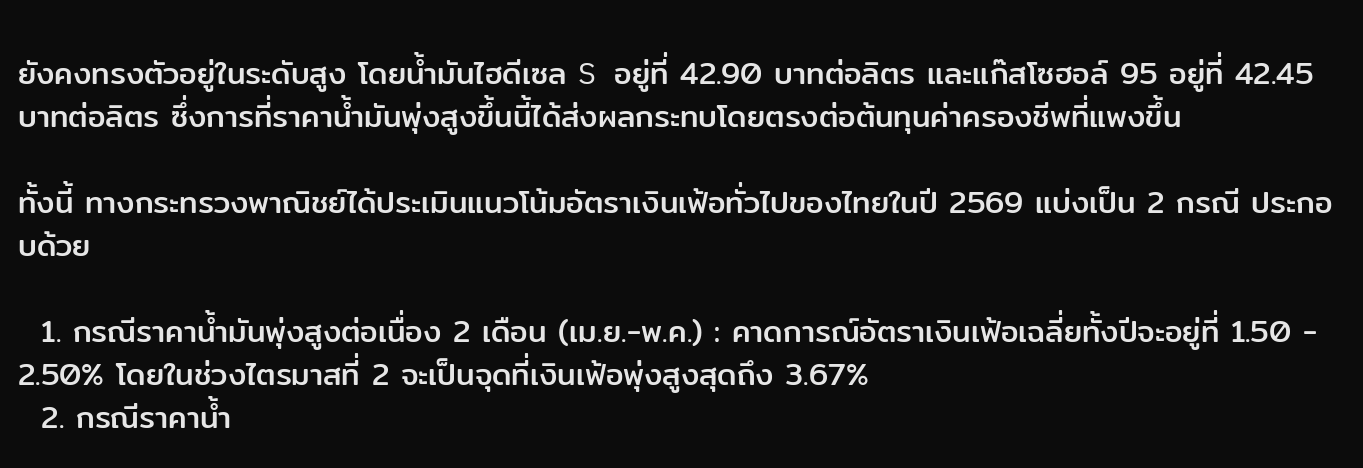ยังคงทรงตัวอยู่ในระดับสูง โดยน้ำมันไฮดีเซล S อยู่ที่ 42.90 บาทต่อลิตร และแก๊สโซฮอล์ 95 อยู่ที่ 42.45 บาทต่อลิตร ซึ่งการที่ราคาน้ำมันพุ่งสูงขึ้นนี้ได้ส่งผลกระทบโดยตรงต่อต้นทุนค่าครองชีพที่แพงขึ้น

ทั้งนี้ ทางกระทรวงพาณิชย์ได้ประเมินแนวโน้มอัตราเงินเฟ้อทั่วไปของไทยในปี 2569 แบ่งเป็น 2 กรณี ประกอบด้วย

  1. กรณีราคาน้ำมันพุ่งสูงต่อเนื่อง 2 เดือน (เม.ย.-พ.ค.) : คาดการณ์อัตราเงินเฟ้อเฉลี่ยทั้งปีจะอยู่ที่ 1.50 - 2.50% โดยในช่วงไตรมาสที่ 2 จะเป็นจุดที่เงินเฟ้อพุ่งสูงสุดถึง 3.67%
  2. กรณีราคาน้ำ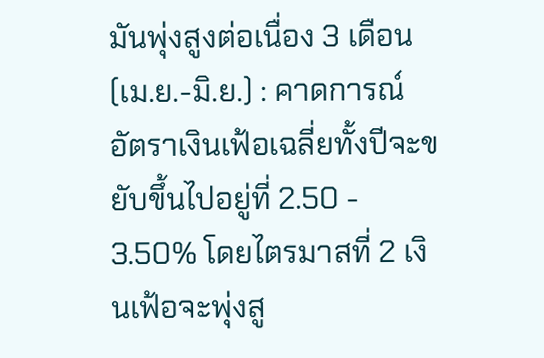มันพุ่งสูงต่อเนื่อง 3 เดือน (เม.ย.-มิ.ย.) : คาดการณ์อัตราเงินเฟ้อเฉลี่ยทั้งปีจะขยับขึ้นไปอยู่ที่ 2.50 - 3.50% โดยไตรมาสที่ 2 เงินเฟ้อจะพุ่งสู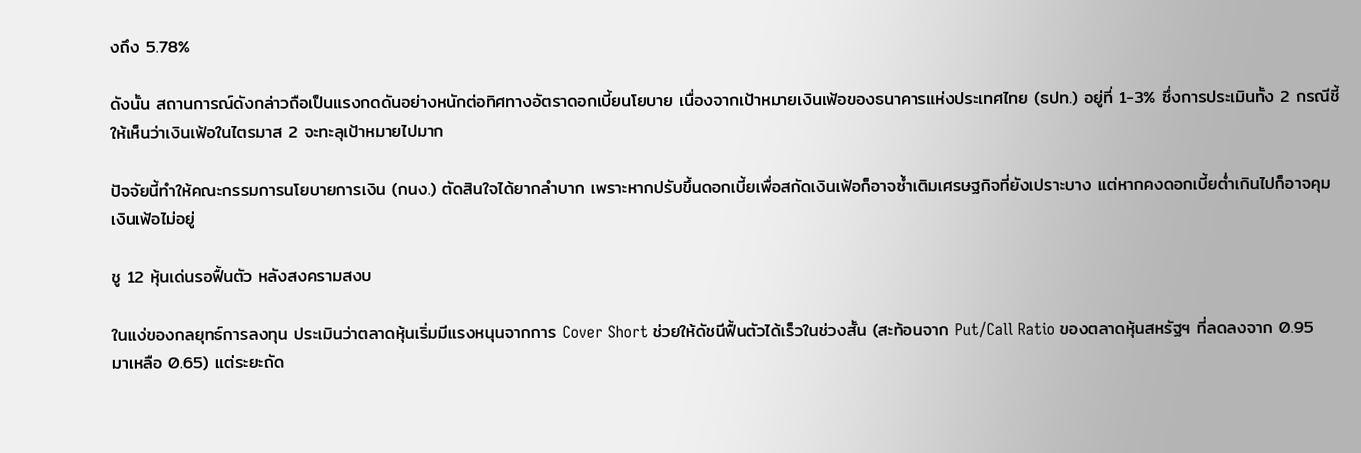งถึง 5.78%

ดังนั้น สถานการณ์ดังกล่าวถือเป็นแรงกดดันอย่างหนักต่อทิศทางอัตราดอกเบี้ยนโยบาย เนื่องจากเป้าหมายเงินเฟ้อของธนาคารแห่งประเทศไทย (ธปท.) อยู่ที่ 1-3% ซึ่งการประเมินทั้ง 2 กรณีชี้ให้เห็นว่าเงินเฟ้อในไตรมาส 2 จะทะลุเป้าหมายไปมาก

ปัจจัยนี้ทำให้คณะกรรมการนโยบายการเงิน (กนง.) ตัดสินใจได้ยากลำบาก เพราะหากปรับขึ้นดอกเบี้ยเพื่อสกัดเงินเฟ้อก็อาจซ้ำเติมเศรษฐกิจที่ยังเปราะบาง แต่หากคงดอกเบี้ยต่ำเกินไปก็อาจคุมเงินเฟ้อไม่อยู่

ชู 12 หุ้นเด่นรอฟื้นตัว หลังสงครามสงบ

ในแง่ของกลยุทธ์การลงทุน ประเมินว่าตลาดหุ้นเริ่มมีแรงหนุนจากการ Cover Short ช่วยให้ดัชนีฟื้นตัวได้เร็วในช่วงสั้น (สะท้อนจาก Put/Call Ratio ของตลาดหุ้นสหรัฐฯ ที่ลดลงจาก 0.95 มาเหลือ 0.65) แต่ระยะถัด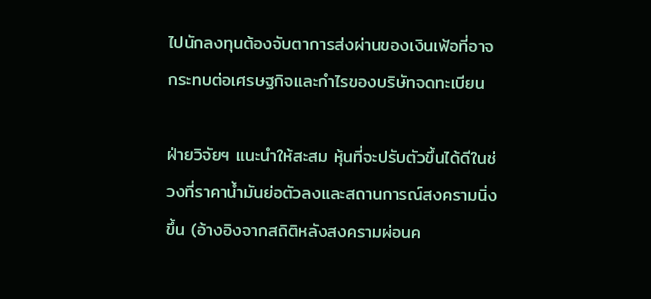ไปนักลงทุนต้องจับตาการส่งผ่านของเงินเฟ้อที่อาจกระทบต่อเศรษฐกิจและกำไรของบริษัทจดทะเบียน

ฝ่ายวิจัยฯ แนะนำให้สะสม หุ้นที่จะปรับตัวขึ้นได้ดีในช่วงที่ราคาน้ำมันย่อตัวลงและสถานการณ์สงครามนิ่งขึ้น (อ้างอิงจากสถิติหลังสงครามผ่อนค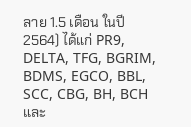ลาย 1.5 เดือน ในปี 2564) ได้แก่ PR9, DELTA, TFG, BGRIM, BDMS, EGCO, BBL, SCC, CBG, BH, BCH และ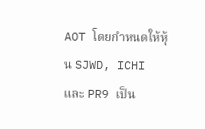AOT โดยกำหนดให้หุ้น SJWD, ICHI และ PR9 เป็น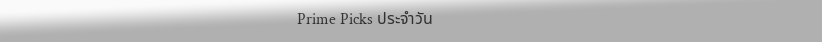Prime Picks ประจำวัน